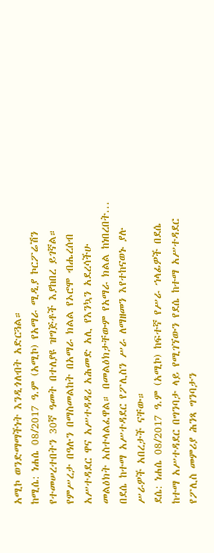አሚኮ ወንድማማችነት እንዲጎለብት አድርጓል።
ከሚሴ: ነሐሴ 08/2017 ዓ.ም (አሚኮ) የአማራ ሚዲያ ኮርፖሬሽን የተመሠረተበትን 30ኛ ዓመት በተለያዩ ዝግጅቶች እያከበረ ይገኛል።
የምሥረታ በዓሉን በማስመልከት በአማራ ክልል የኦሮሞ ብሔረሰብ አሥተዳደር ዋና አሥተዳዳሪ አሕመድ አሊ የእንኳን አደረሳችሁ መልዕክት አስተላልፈዋል። በመልዕክታቸውም የአማራ ክልል ከነበረበት...
በደሴ ከተማ አሥተዳደር የፖሊስን ሥራ ለማዘመን እየተከናወኑ ያሉ ሥራዎች አበረታች ናቸው።
ደሴ: ነሐሴ 08/2017 ዓ.ም (አሚኮ) ከፍተኛ የሥራ ኀላፊዎች በደሴ ከተማ አሥተዳደር በግንባታ ላይ የሚገኘውን የደሴ ከተማ አሥተዳደር የፖሊስ መምሪያ ሕንጻ ግንባታን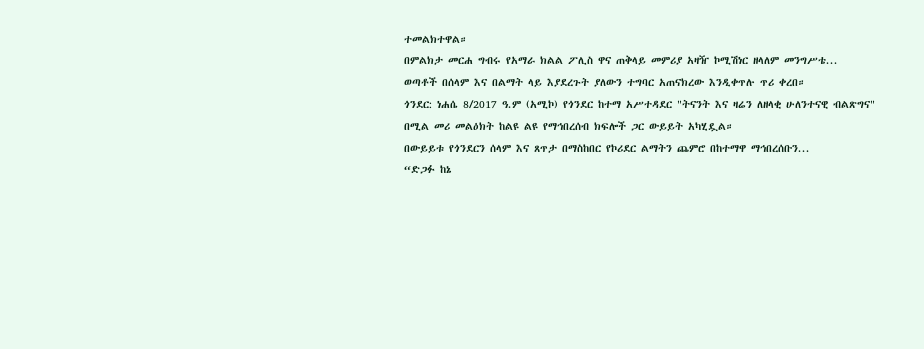ተመልክተዋል።
በምልክታ መርሐ ግብሩ የአማራ ክልል ፖሊስ ዋና ጠቅላይ መምሪያ አዛዥ ኮሚሽነር ዘላለም መንግሥቴ...
ወጣቶች በሰላም እና በልማት ላይ እያደረጉት ያለውን ተግባር አጠናክረው እንዲቀጥሉ ጥሪ ቀረበ።
ጎንደር: ነሐሴ 8/2017 ዓ.ም (አሚኮ) የጎንደር ከተማ አሥተዳደር "ትናንት እና ዛሬን ለዘላቂ ሁለንተናዊ ብልጽግና" በሚል መሪ መልዕክት ከልዩ ልዩ የማኅበረሰብ ክፍሎች ጋር ውይይት አካሂዷል።
በውይይቱ የጎንደርን ሰላም እና ጸጥታ በማስከበር የኮሪደር ልማትን ጨምሮ በከተማዋ ማኅበረሰቡን...
“ድጋፉ ከኔ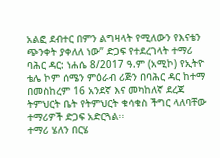አልፎ ደብተር በምን ልግዛላት የሚለውን የእናቴን ጭንቀት ያቀለለ ነው” ድጋፍ የተደረገላት ተማሪ
ባሕር ዳር: ነሐሴ 8/2017 ዓ.ም (አሚኮ) የኢትዮ ቴሌ ኮም ሰሜን ምዕራብ ሪጅን በባሕር ዳር ከተማ በመስከረም 16 አንደኛ እና መካከለኛ ደረጃ ትምህርት ቤት የትምህርት ቁሳቁስ ችግር ላለባቸው ተማሪዎች ድጋፍ አድርጓል፡፡
ተማሪ ሄለን በርሄ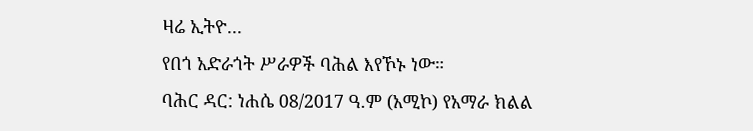ዛሬ ኢትዮ...
የበጎ አድራጎት ሥራዎች ባሕል እየኾኑ ነው።
ባሕር ዳር: ነሐሴ 08/2017 ዓ.ም (አሚኮ) የአማራ ክልል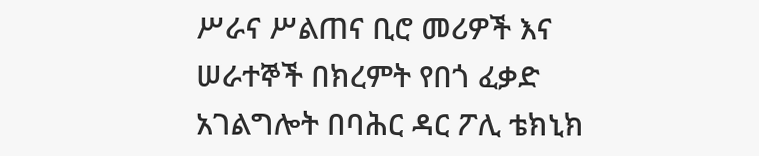ሥራና ሥልጠና ቢሮ መሪዎች እና ሠራተኞች በክረምት የበጎ ፈቃድ አገልግሎት በባሕር ዳር ፖሊ ቴክኒክ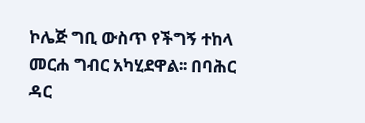ኮሌጅ ግቢ ውስጥ የችግኝ ተከላ መርሐ ግብር አካሂደዋል፡፡ በባሕር ዳር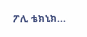ፖሊ ቴክኒክ...